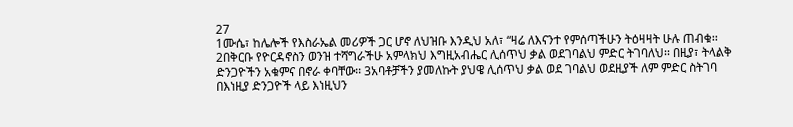27
1ሙሴ፣ ከሌሎች የእስራኤል መሪዎች ጋር ሆኖ ለህዝቡ እንዲህ አለ፣ “ዛሬ ለእናንተ የምሰጣችሁን ትዕዛዛት ሁሉ ጠብቁ፡፡ 2በቅርቡ የዮርዳኖስን ወንዝ ተሻግራችሁ አምላክህ እግዚአብሔር ሊሰጥህ ቃል ወደገባልህ ምድር ትገባለህ፡፡ በዚያ፣ ትላልቅ ድንጋዮችን አቁምና በኖራ ቀባቸው፡፡ 3አባቶቻችን ያመለኩት ያህዌ ሊሰጥህ ቃል ወደ ገባልህ ወደዚያች ለም ምድር ስትገባ በእነዚያ ድንጋዮች ላይ እነዚህን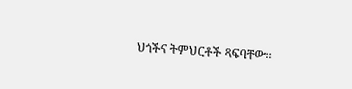ህጎችና ትምህርቶች ጻፍባቸው፡፡